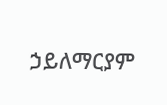ኃይለማርያም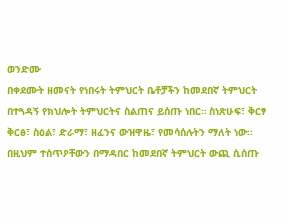ወንድሙ
በቀደሙት ዘመናት የነበሩት ትምህርት ቤቶቻችን ከመደበኛ ትምህርት በተጓዳኝ የክህሎት ትምህርትና ስልጠና ይሰጡ ነበር። ስነጽሁፍ፣ ቅርፃ ቅርፅ፣ ስዕል፣ ድራማ፣ ዘፈንና ውዝዋዜ፣ የመሳሰሉትን ማለት ነው።
በዚህም ተሰጥዖቸውን በማዳበር ከመደበኛ ትምህርት ውጪ ሲሰጡ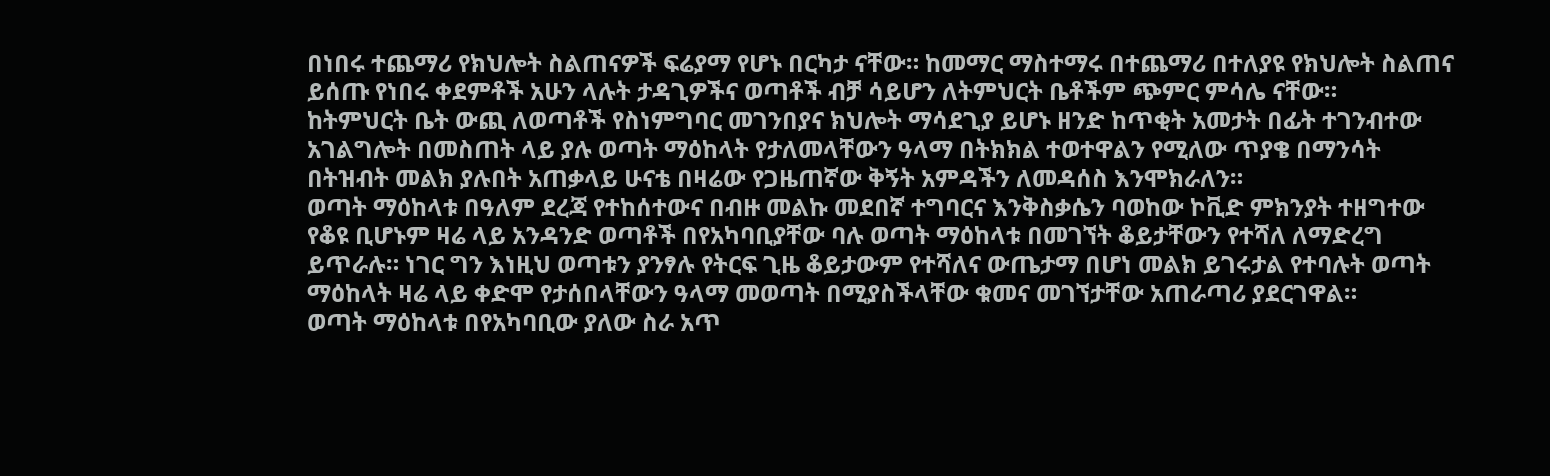በነበሩ ተጨማሪ የክህሎት ስልጠናዎች ፍሬያማ የሆኑ በርካታ ናቸው። ከመማር ማስተማሩ በተጨማሪ በተለያዩ የክህሎት ስልጠና ይሰጡ የነበሩ ቀደምቶች አሁን ላሉት ታዳጊዎችና ወጣቶች ብቻ ሳይሆን ለትምህርት ቤቶችም ጭምር ምሳሌ ናቸው።
ከትምህርት ቤት ውጪ ለወጣቶች የስነምግባር መገንበያና ክህሎት ማሳደጊያ ይሆኑ ዘንድ ከጥቂት አመታት በፊት ተገንብተው አገልግሎት በመስጠት ላይ ያሉ ወጣት ማዕከላት የታለመላቸውን ዓላማ በትክክል ተወተዋልን የሚለው ጥያቄ በማንሳት በትዝብት መልክ ያሉበት አጠቃላይ ሁናቴ በዛሬው የጋዜጠኛው ቅኝት አምዳችን ለመዳሰስ እንሞክራለን።
ወጣት ማዕከላቱ በዓለም ደረጃ የተከሰተውና በብዙ መልኩ መደበኛ ተግባርና እንቅስቃሴን ባወከው ኮቪድ ምክንያት ተዘግተው የቆዩ ቢሆኑም ዛሬ ላይ አንዳንድ ወጣቶች በየአካባቢያቸው ባሉ ወጣት ማዕከላቱ በመገኘት ቆይታቸውን የተሻለ ለማድረግ ይጥራሉ። ነገር ግን እነዚህ ወጣቱን ያንፃሉ የትርፍ ጊዜ ቆይታውም የተሻለና ውጤታማ በሆነ መልክ ይገሩታል የተባሉት ወጣት ማዕከላት ዛሬ ላይ ቀድሞ የታሰበላቸውን ዓላማ መወጣት በሚያስችላቸው ቁመና መገኘታቸው አጠራጣሪ ያደርገዋል።
ወጣት ማዕከላቱ በየአካባቢው ያለው ስራ አጥ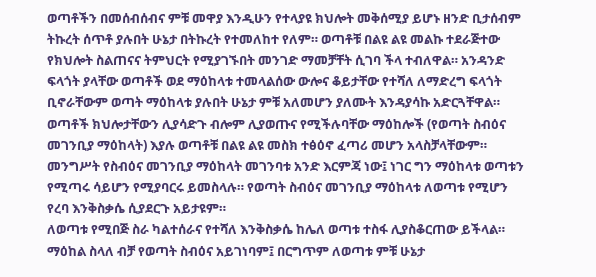ወጣቶችን በመሰብሰብና ምቹ መዋያ እንዲሁን የተላያዩ ክህሎት መቅሰሚያ ይሆኑ ዘንድ ቢታሰብም ትኩረት ሰጥቶ ያሉበት ሁኔታ በትኩረት የተመለከተ የለም። ወጣቶቹ በልዩ ልዩ መልኩ ተደራጅተው የክህሎት ስልጠናና ትምህርት የሚያገኙበት መንገድ ማመቻቸት ሲገባ ችላ ተብለዋል። አንዳንድ ፍላጎት ያላቸው ወጣቶች ወደ ማዕከላቱ ተመላልሰው ውሎና ቆይታቸው የተሻለ ለማድረግ ፍላጎት ቢኖራቸውም ወጣት ማዕከላቱ ያሉበት ሁኔታ ምቹ አለመሆን ያለሙት እንዳያሳኩ አድርጓቸዋል።
ወጣቶች ክህሎታቸውን ሊያሳድጉ ብሎም ሊያወጡና የሚችሉባቸው ማዕከሎች (የወጣት ስብዕና መገንቢያ ማዕከላት) እያሉ ወጣቶቹ በልዩ ልዩ መስክ ተፅዕኖ ፈጣሪ መሆን አላስቻላቸውም። መንግሥት የስብዕና መገንቢያ ማዕከላት መገንባቱ አንድ እርምጃ ነው፤ ነገር ግን ማዕከላቱ ወጣቱን የሚጣሩ ሳይሆን የሚያባርሩ ይመስላሉ። የወጣት ስብዕና መገንቢያ ማዕከላቱ ለወጣቱ የሚሆን የረባ እንቅስቃሴ ሲያደርጉ አይታዩም።
ለወጣቱ የሚበጅ ስራ ካልተሰራና የተሻለ እንቅስቃሴ ከሌለ ወጣቱ ተስፋ ሊያስቆርጠው ይችላል። ማዕከል ስላለ ብቻ የወጣት ስብዕና አይገነባም፤ በርግጥም ለወጣቱ ምቹ ሁኔታ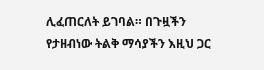ሊፈጠርለት ይገባል። በጉዟችን የታዘብነው ትልቅ ማሳያችን እዚህ ጋር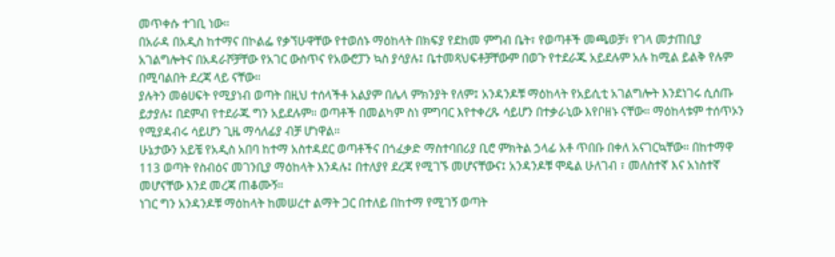መጥቀሱ ተገቢ ነው።
በአራዳ በአዲስ ከተማና በኮልፌ የቃኘሁዋቸው የተወሰኑ ማዕከላት በክፍያ የደከመ ምግብ ቤት፣ የወጣቶች መጫወቻ፣ የገላ መታጠቢያ አገልግሎትና በአዳራሾቻቸው የአገር ውስጥና የአውሮፓን ኳስ ያሳያሉ፤ ቤተመጻህፍቶቻቸውም በወጉ የተደራጁ አይደሉም አሉ ከሚል ይልቅ የሉም በሚባልበት ደረጃ ላይ ናቸው።
ያሉትን መፅሀፍት የሚያነብ ወጣት በዚህ ተሰላችቶ አልያም በሌላ ምክንያት የለም፤ አንዳንዶቹ ማዕከላት የአይሲቲ አገልግሎት እንደነገሩ ሲሰጡ ይታያሉ፤ በደምብ የተደራጁ ግን አይደሉም። ወጣቶች በመልካም ስነ ምግባር እየተቀረጹ ሳይሆን በተቃራኒው እየቦዘኑ ናቸው። ማዕከላቱም ተሰጥኦን የሚያዳብሩ ሳይሆን ጊዜ ማሳለፊያ ብቻ ሆነዋል።
ሁኔታውን አይቼ የአዲስ አበባ ከተማ አስተዳደር ወጣቶችና በጎፈቃድ ማስተባበሪያ ቢሮ ምክትል ኃላፊ አቶ ጥበቡ በቀለ አናገርኳቸው። በከተማዋ 113 ወጣት የስብዕና መገንቢያ ማዕከላት እንዳሉ፤ በተለያየ ደረጃ የሚገኙ መሆናቸውና፤ አንዳንዶቹ ሞዴል ሁለገብ ፣ መለስተኛ እና አነስተኛ መሆናቸው እንደ መረጃ ጠቆሙኝ።
ነገር ግን አንዳንዶቹ ማዕከላት ከመሠረተ ልማት ጋር በተለይ በከተማ የሚገኝ ወጣት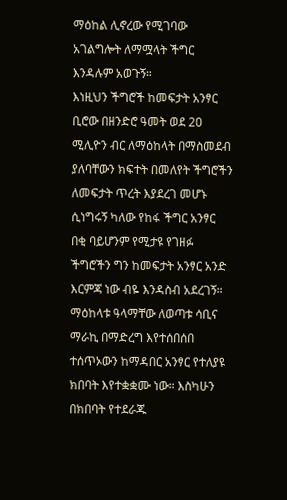ማዕከል ሊኖረው የሚገባው አገልግሎት ለማሟላት ችግር እንዳሉም አወጉኝ።
እነዚህን ችግሮች ከመፍታት አንፃር ቢሮው በዘንድሮ ዓመት ወደ 20 ሚሊዮን ብር ለማዕከላት በማስመደብ ያለባቸውን ክፍተት በመለየት ችግሮችን ለመፍታት ጥረት እያደረገ መሆኑ ሲነግሩኝ ካለው የከፋ ችግር አንፃር በቂ ባይሆንም የሚታዩ የገዘፉ ችግሮችን ግን ከመፍታት አንፃር አንድ እርምጃ ነው ብዬ እንዳስብ አደረገኝ።
ማዕከላቱ ዓላማቸው ለወጣቱ ሳቢና ማራኪ በማድረግ እየተሰበሰበ ተሰጥኦውን ከማዳበር አንፃር የተለያዩ ክበባት እየተቋቋሙ ነው። እስካሁን በክበባት የተደራጁ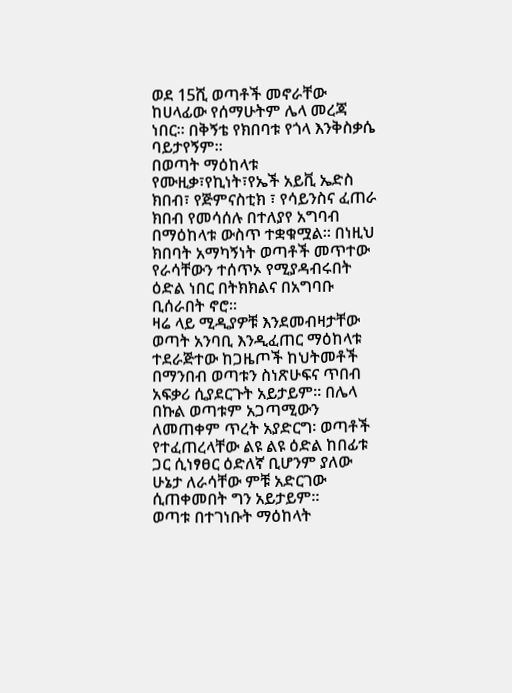ወደ 15ሺ ወጣቶች መኖራቸው ከሀላፊው የሰማሁትም ሌላ መረጃ ነበር። በቅኝቴ የክበባቱ የጎላ እንቅስቃሴ ባይታየኝም።
በወጣት ማዕከላቱ የሙዚቃ፣የኪነት፣የኤች አይቪ ኤድስ ክበብ፣ የጅምናስቲክ ፣ የሳይንስና ፈጠራ ክበብ የመሳሰሉ በተለያየ አግባብ በማዕከላቱ ውስጥ ተቋቁሟል። በነዚህ ክበባት አማካኝነት ወጣቶች መጥተው የራሳቸውን ተሰጥኦ የሚያዳብሩበት ዕድል ነበር በትክክልና በአግባቡ ቢሰራበት ኖሮ።
ዛሬ ላይ ሚዲያዎቹ እንደመብዛታቸው ወጣት አንባቢ እንዲፈጠር ማዕከላቱ ተደራጅተው ከጋዜጦች ከህትመቶች በማንበብ ወጣቱን ስነጽሁፍና ጥበብ አፍቃሪ ሲያደርጉት አይታይም። በሌላ በኩል ወጣቱም አጋጣሚውን ለመጠቀም ጥረት አያድርግ፡ ወጣቶች የተፈጠረላቸው ልዩ ልዩ ዕድል ከበፊቱ ጋር ሲነፃፀር ዕድለኛ ቢሆንም ያለው ሁኔታ ለራሳቸው ምቹ አድርገው ሲጠቀመበት ግን አይታይም።
ወጣቱ በተገነቡት ማዕከላት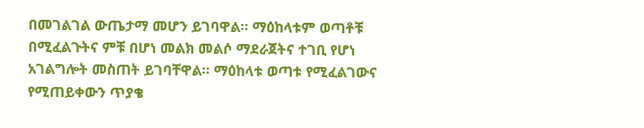በመገልገል ውጤታማ መሆን ይገባዋል። ማዕከላቱም ወጣቶቹ በሚፈልጉትና ምቹ በሆነ መልክ መልሶ ማደራጀትና ተገቢ የሆነ አገልግሎት መስጠት ይገባቸዋል። ማዕከላቱ ወጣቱ የሚፈልገውና የሚጠይቀውን ጥያቄ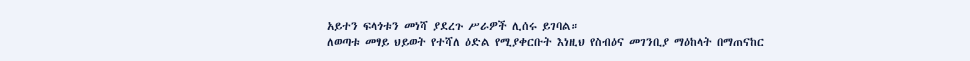አይተን ፍላጎቱን መነሻ ያደረጉ ሥራዎች ሊሰሩ ይገባል።
ለወጣቱ መፃይ ህይወት የተሻለ ዕድል የሚያቀርቡት እነዚህ የስብዕና መገንቢያ ማዕከላት በማጠናከር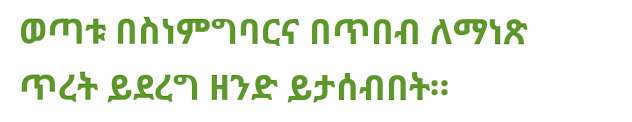ወጣቱ በስነምግባርና በጥበብ ለማነጽ ጥረት ይደረግ ዘንድ ይታሰብበት።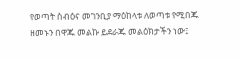የወጣት ስብዕና መገንቢያ ማዕከላቱ ለወጣቱ የሚበጁ ዘመኑን በዋጁ መልኩ ይደራጁ መልዕክታችን ነው፤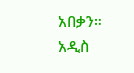አበቃን።
አዲስ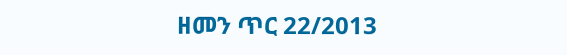ዘመን ጥር 22/2013